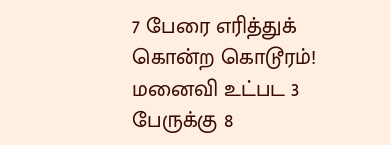7 பேரை எரித்துக் கொன்ற கொடூரம்! மனைவி உட்பட 3 பேருக்கு 8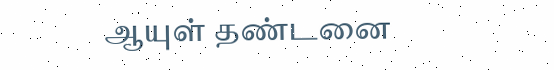ஆயுள் தண்டனை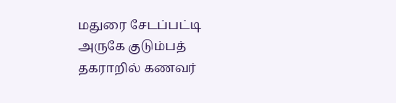மதுரை சேடப்பட்டி அருகே குடும்பத் தகராறில் கணவர்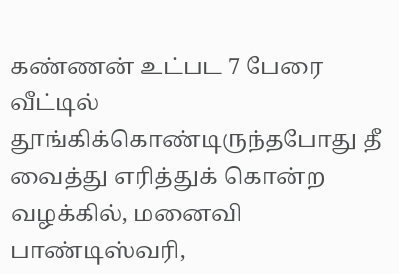கண்ணன் உட்பட 7 பேரை வீட்டில் தூங்கிக்கொண்டிருந்தபோது தீ வைத்து எரித்துக் கொன்ற வழக்கில், மனைவி பாண்டிஸ்வரி,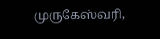முருகேஸ்வரி,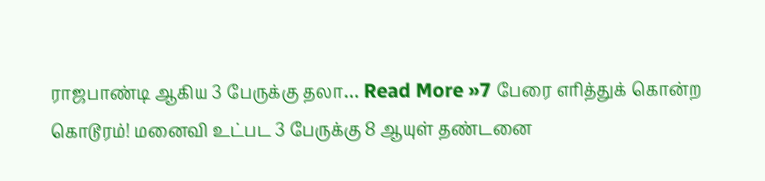ராஜபாண்டி ஆகிய 3 பேருக்கு தலா… Read More »7 பேரை எரித்துக் கொன்ற கொடூரம்! மனைவி உட்பட 3 பேருக்கு 8 ஆயுள் தண்டனை